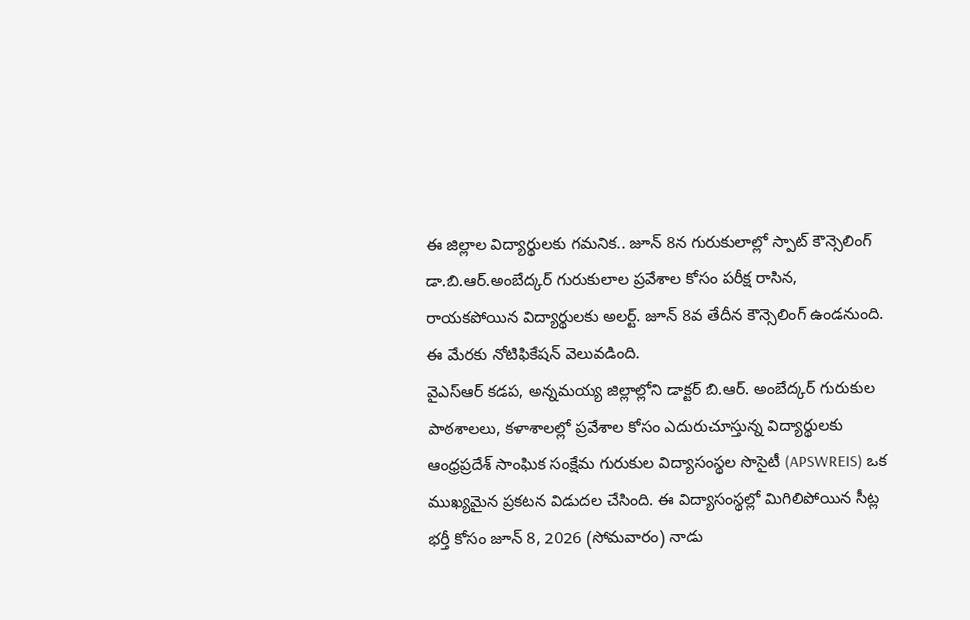ఈ జిల్లాల విద్యార్థులకు గమనిక.. జూన్ 8న గురుకులాల్లో స్పాట్ కౌన్సెలింగ్
డా.బి.ఆర్.అంబేద్కర్ గురుకులాల ప్రవేశాల కోసం పరీక్ష రాసిన, రాయకపోయిన విద్యార్థులకు అలర్ట్. జూన్ 8వ తేదీన కౌన్సెలింగ్ ఉండనుంది. ఈ మేరకు నోటిఫికేషన్ వెలువడింది.
వైఎస్ఆర్ కడప, అన్నమయ్య జిల్లాల్లోని డాక్టర్ బి.ఆర్. అంబేద్కర్ గురుకుల పాఠశాలలు, కళాశాలల్లో ప్రవేశాల కోసం ఎదురుచూస్తున్న విద్యార్థులకు ఆంధ్రప్రదేశ్ సాంఘిక సంక్షేమ గురుకుల విద్యాసంస్థల సొసైటీ (APSWREIS) ఒక ముఖ్యమైన ప్రకటన విడుదల చేసింది. ఈ విద్యాసంస్థల్లో మిగిలిపోయిన సీట్ల భర్తీ కోసం జూన్ 8, 2026 (సోమవారం) నాడు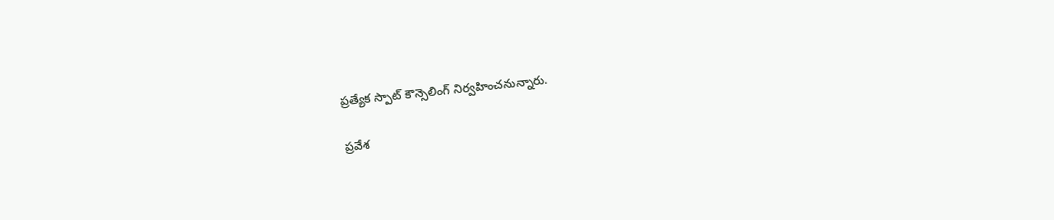ప్రత్యేక స్పాట్ కౌన్సెలింగ్ నిర్వహించనున్నారు.

ప్రవేశ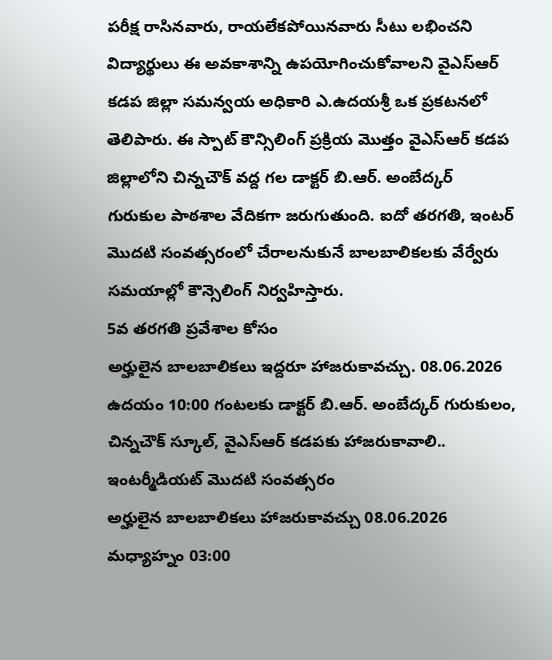పరీక్ష రాసినవారు, రాయలేకపోయినవారు సీటు లభించని విద్యార్థులు ఈ అవకాశాన్ని ఉపయోగించుకోవాలని వైఎస్ఆర్ కడప జిల్లా సమన్వయ అధికారి ఎ.ఉదయశ్రీ ఒక ప్రకటనలో తెలిపారు. ఈ స్పాట్ కౌన్సిలింగ్ ప్రక్రియ మొత్తం వైఎస్ఆర్ కడప జిల్లాలోని చిన్నచౌక్ వద్ద గల డాక్టర్ బి.ఆర్. అంబేద్కర్ గురుకుల పాఠశాల వేదికగా జరుగుతుంది. ఐదో తరగతి, ఇంటర్ మొదటి సంవత్సరంలో చేరాలనుకునే బాలబాలికలకు వేర్వేరు సమయాల్లో కౌన్సెలింగ్ నిర్వహిస్తారు.
5వ తరగతి ప్రవేశాల కోసం
అర్హులైన బాలబాలికలు ఇద్దరూ హాజరుకావచ్చు. 08.06.2026 ఉదయం 10:00 గంటలకు డాక్టర్ బి.ఆర్. అంబేద్కర్ గురుకులం, చిన్నచౌక్ స్కూల్, వైఎస్ఆర్ కడపకు హాజరుకావాలి..
ఇంటర్మీడియట్ మొదటి సంవత్సరం
అర్హులైన బాలబాలికలు హాజరుకావచ్చు 08.06.2026 మధ్యాహ్నం 03:00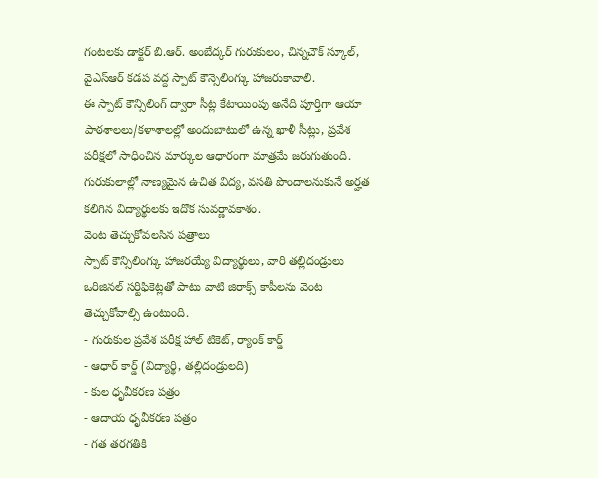గంటలకు డాక్టర్ బి.ఆర్. అంబేద్కర్ గురుకులం, చిన్నచౌక్ స్కూల్, వైఎస్ఆర్ కడప వద్ద స్పాట్ కౌన్సెలింగ్కు హాజరుకావాలి.
ఈ స్పాట్ కౌన్సిలింగ్ ద్వారా సీట్ల కేటాయింపు అనేది పూర్తిగా ఆయా పాఠశాలలు/కళాశాలల్లో అందుబాటులో ఉన్న ఖాళీ సీట్లు, ప్రవేశ పరీక్షలో సాధించిన మార్కుల ఆధారంగా మాత్రమే జరుగుతుంది. గురుకులాల్లో నాణ్యమైన ఉచిత విద్య, వసతి పొందాలనుకునే అర్హత కలిగిన విద్యార్థులకు ఇదొక సువర్ణావకాశం.
వెంట తెచ్చుకోవలసిన పత్రాలు
స్పాట్ కౌన్సిలింగ్కు హాజరయ్యే విద్యార్థులు, వారి తల్లిదండ్రులు ఒరిజినల్ సర్టిఫికెట్లతో పాటు వాటి జిరాక్స్ కాపీలను వెంట తెచ్చుకోవాల్సి ఉంటుంది.
- గురుకుల ప్రవేశ పరీక్ష హాల్ టికెట్, ర్యాంక్ కార్డ్
- ఆధార్ కార్డ్ (విద్యార్థి, తల్లిదండ్రులది)
- కుల ధృవీకరణ పత్రం
- ఆదాయ ధృవీకరణ పత్రం
- గత తరగతికి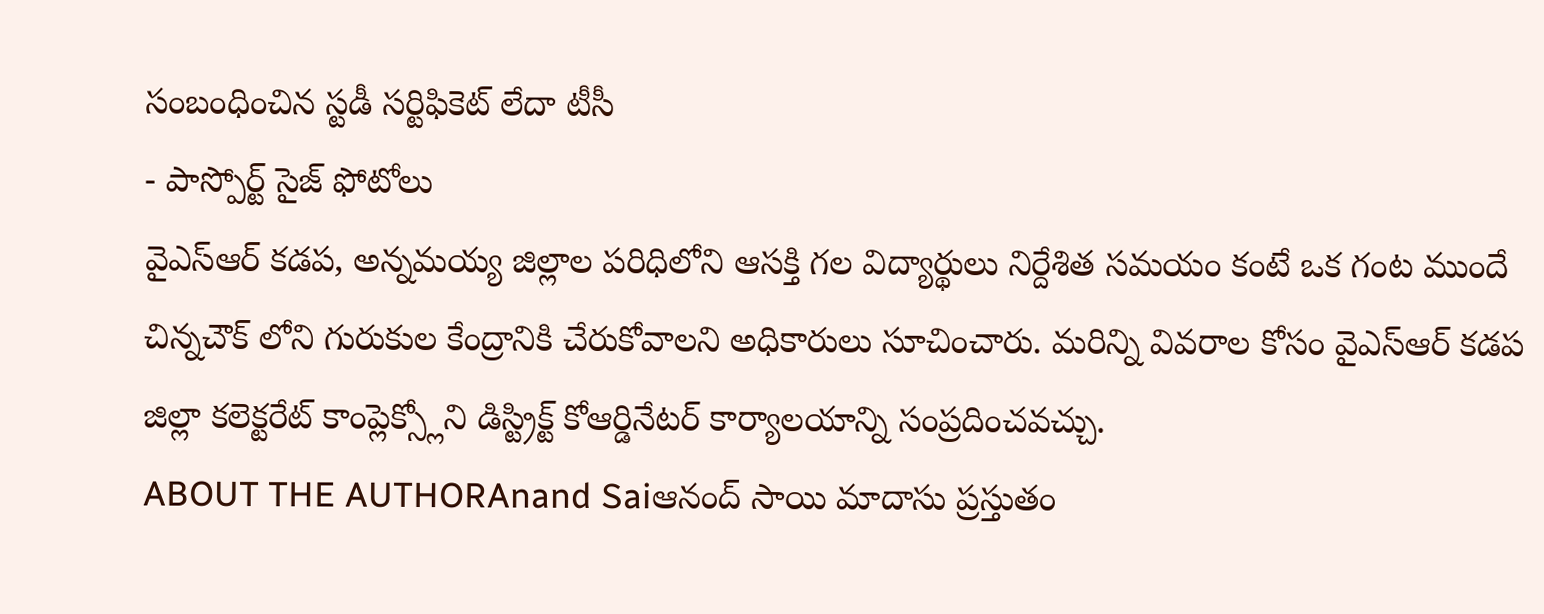సంబంధించిన స్టడీ సర్టిఫికెట్ లేదా టీసీ
- పాస్పోర్ట్ సైజ్ ఫోటోలు
వైఎస్ఆర్ కడప, అన్నమయ్య జిల్లాల పరిధిలోని ఆసక్తి గల విద్యార్థులు నిర్దేశిత సమయం కంటే ఒక గంట ముందే చిన్నచౌక్ లోని గురుకుల కేంద్రానికి చేరుకోవాలని అధికారులు సూచించారు. మరిన్ని వివరాల కోసం వైఎస్ఆర్ కడప జిల్లా కలెక్టరేట్ కాంప్లెక్స్లోని డిస్ట్రిక్ట్ కోఆర్డినేటర్ కార్యాలయాన్ని సంప్రదించవచ్చు.
ABOUT THE AUTHORAnand Saiఆనంద్ సాయి మాదాసు ప్రస్తుతం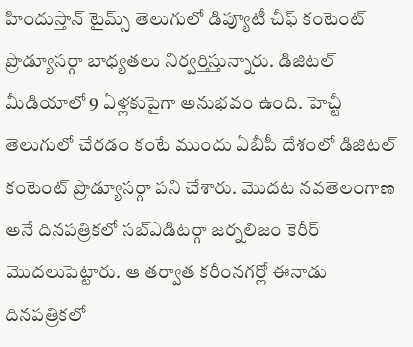హిందుస్తాన్ టైమ్స్ తెలుగులో డిప్యూటీ చీఫ్ కంటెంట్ ప్రొడ్యూసర్గా బాధ్యతలు నిర్వర్తిస్తున్నారు. డిజిటల్ మీడియాలో 9 ఏళ్లకుపైగా అనుభవం ఉంది. హెచ్టీ తెలుగులో చేరడం కంటే ముందు ఏబీపీ దేశంలో డిజిటల్ కంటెంట్ ప్రొడ్యూసర్గా పని చేశారు. మెుదట నవతెలంగాణ అనే దినపత్రికలో సబ్ఎడిటర్గా జర్నలిజం కెరీర్ మెుదలుపెట్టారు. ఆ తర్వాత కరీంనగర్లో ఈనాడు దినపత్రికలో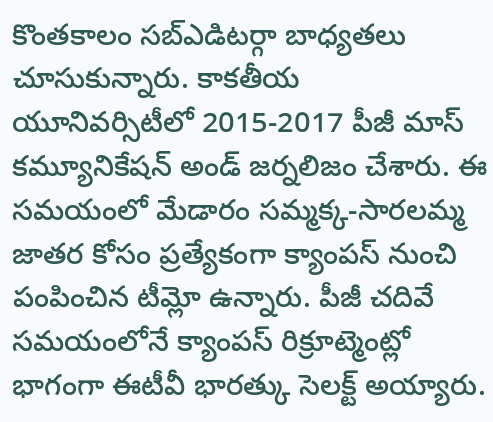కొంతకాలం సబ్ఎడిటర్గా బాధ్యతలు చూసుకున్నారు. కాకతీయ యూనివర్సిటీలో 2015-2017 పీజీ మాస్ కమ్యూనికేషన్ అండ్ జర్నలిజం చేశారు. ఈ సమయంలో మేడారం సమ్మక్క-సారలమ్మ జాతర కోసం ప్రత్యేకంగా క్యాంపస్ నుంచి పంపించిన టీమ్లో ఉన్నారు. పీజీ చదివే సమయంలోనే క్యాంపస్ రిక్రూట్మెంట్లో భాగంగా ఈటీవీ భారత్కు సెలక్ట్ అయ్యారు.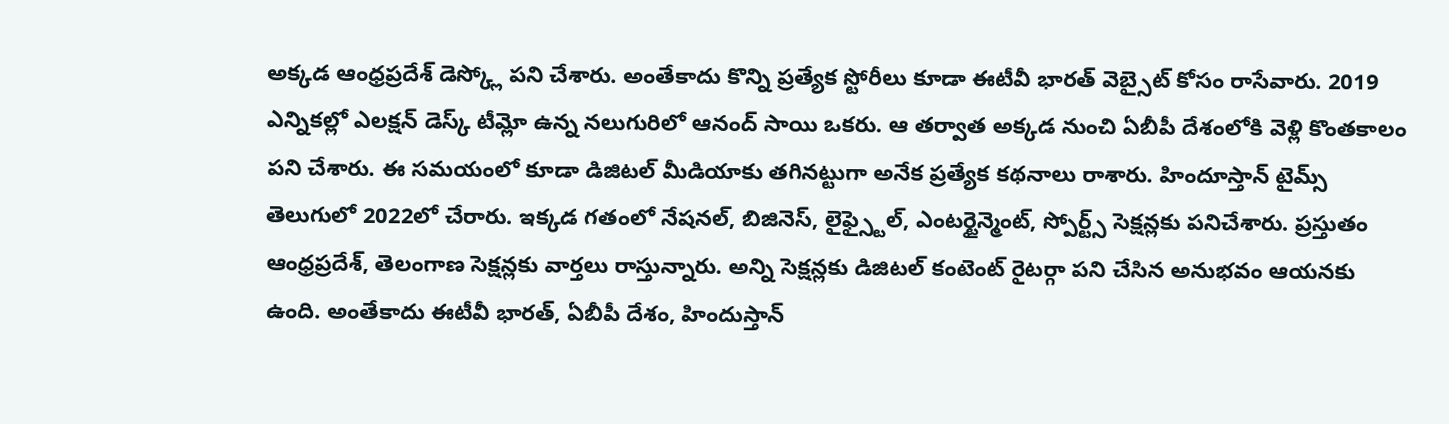అక్కడ ఆంధ్రప్రదేశ్ డెస్క్లో పని చేశారు. అంతేకాదు కొన్ని ప్రత్యేక స్టోరీలు కూడా ఈటీవీ భారత్ వెబ్సైట్ కోసం రాసేవారు. 2019 ఎన్నికల్లో ఎలక్షన్ డెస్క్ టీమ్లో ఉన్న నలుగురిలో ఆనంద్ సాయి ఒకరు. ఆ తర్వాత అక్కడ నుంచి ఏబీపీ దేశంలోకి వెళ్లి కొంతకాలం పని చేశారు. ఈ సమయంలో కూడా డిజిటల్ మీడియాకు తగినట్టుగా అనేక ప్రత్యేక కథనాలు రాశారు. హిందూస్తాన్ టైమ్స్ తెలుగులో 2022లో చేరారు. ఇక్కడ గతంలో నేషనల్, బిజినెస్, లైఫ్స్టైల్, ఎంటర్టైన్మెంట్, స్పోర్ట్స్ సెక్షన్లకు పనిచేశారు. ప్రస్తుతం ఆంధ్రప్రదేశ్, తెలంగాణ సెక్షన్లకు వార్తలు రాస్తున్నారు. అన్ని సెక్షన్లకు డిజిటల్ కంటెంట్ రైటర్గా పని చేసిన అనుభవం ఆయనకు ఉంది. అంతేకాదు ఈటీవీ భారత్, ఏబీపీ దేశం, హిందుస్తాన్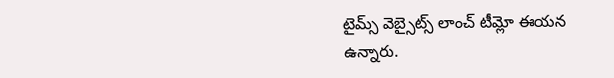టైమ్స్ వెబ్సైట్స్ లాంచ్ టీమ్లో ఈయన ఉన్నారు.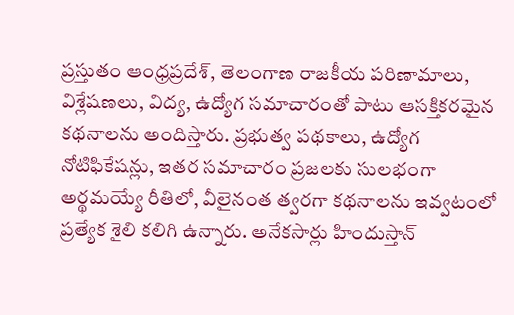ప్రస్తుతం ఆంధ్రప్రదేశ్, తెలంగాణ రాజకీయ పరిణామాలు, విశ్లేషణలు, విద్య, ఉద్యోగ సమాచారంతో పాటు ఆసక్తికరమైన కథనాలను అందిస్తారు. ప్రభుత్వ పథకాలు, ఉద్యోగ నోటిఫికేషన్లు, ఇతర సమాచారం ప్రజలకు సులభంగా అర్థమయ్యే రీతిలో, వీలైనంత త్వరగా కథనాలను ఇవ్వటంలో ప్రత్యేక శైలి కలిగి ఉన్నారు. అనేకసార్లు హిందుస్తాన్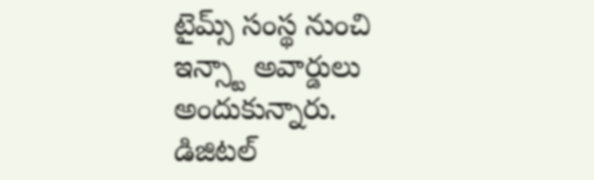టైమ్స్ సంస్థ నుంచి ఇన్స్టా అవార్డులు అందుకున్నారు. డిజిటల్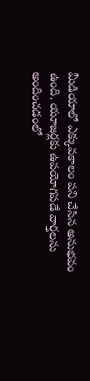మీడియాలో ఎక్కువకాలం పని చేసిన అనుభవం ఉంది. యూజర్లకు ఉపయోగపడే వార్తలను అందించడంలో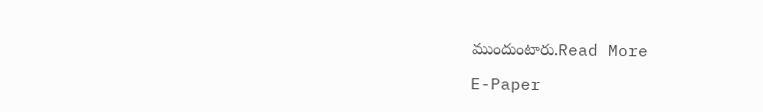ముందుంటారు.Read More

E-Paper